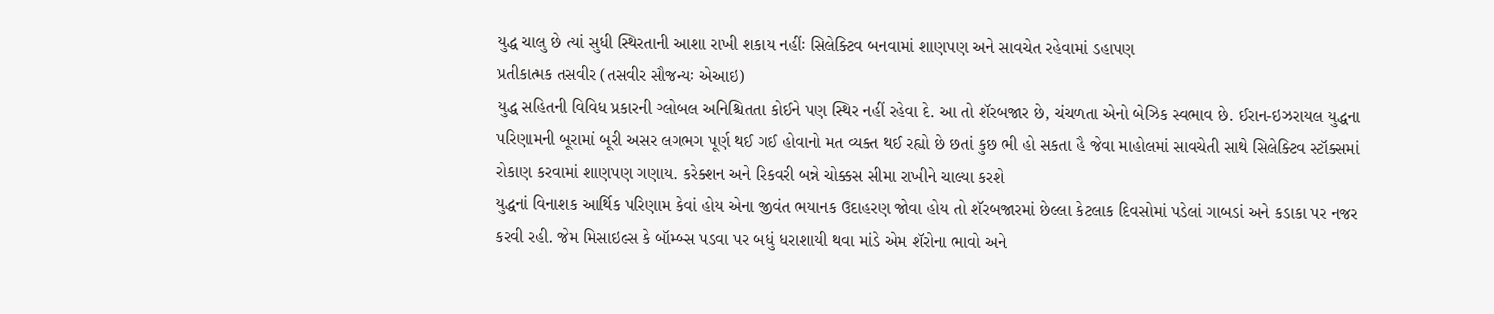યુદ્ધ ચાલુ છે ત્યાં સુધી સ્થિરતાની આશા રાખી શકાય નહીંઃ સિલેક્ટિવ બનવામાં શાણપણ અને સાવચેત રહેવામાં ડહાપણ
પ્રતીકાત્મક તસવીર (તસવીર સૌજન્યઃ એઆઇ)
યુદ્ધ સહિતની વિવિધ પ્રકારની ગ્લોબલ અનિશ્ચિતતા કોઈને પણ સ્થિર નહીં રહેવા દે. આ તો શૅરબજાર છે, ચંચળતા એનો બેઝિક સ્વભાવ છે. ઈરાન-ઇઝરાયલ યુદ્ધના પરિણામની બૂરામાં બૂરી અસર લગભગ પૂર્ણ થઈ ગઈ હોવાનો મત વ્યક્ત થઈ રહ્યો છે છતાં કુછ ભી હો સકતા હૈ જેવા માહોલમાં સાવચેતી સાથે સિલેક્ટિવ સ્ટૉક્સમાં રોકાણ કરવામાં શાણપણ ગણાય. કરેક્શન અને રિકવરી બન્ને ચોક્કસ સીમા રાખીને ચાલ્યા કરશે
યુદ્ધનાં વિનાશક આર્થિક પરિણામ કેવાં હોય એના જીવંત ભયાનક ઉદાહરણ જોવા હોય તો શૅરબજારમાં છેલ્લા કેટલાક દિવસોમાં પડેલાં ગાબડાં અને કડાકા પર નજર કરવી રહી. જેમ મિસાઇલ્સ કે બૉમ્બ્સ પડવા પર બધું ધરાશાયી થવા માંડે એમ શૅરોના ભાવો અને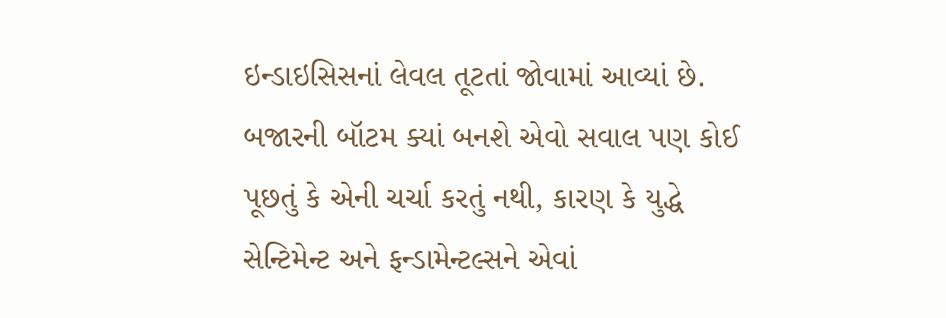ઇન્ડાઇસિસનાં લેવલ તૂટતાં જોવામાં આવ્યાં છે. બજારની બૉટમ ક્યાં બનશે એવો સવાલ પણ કોઈ પૂછતું કે એની ચર્ચા કરતું નથી, કારણ કે યુદ્ધે સેન્ટિમેન્ટ અને ફન્ડામેન્ટલ્સને એવાં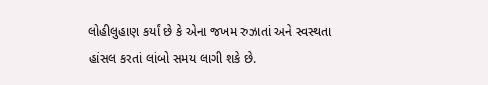લોહીલુહાણ કર્યાં છે કે એના જખમ રુઝાતાં અને સ્વસ્થતા હાંસલ કરતાં લાંબો સમય લાગી શકે છે.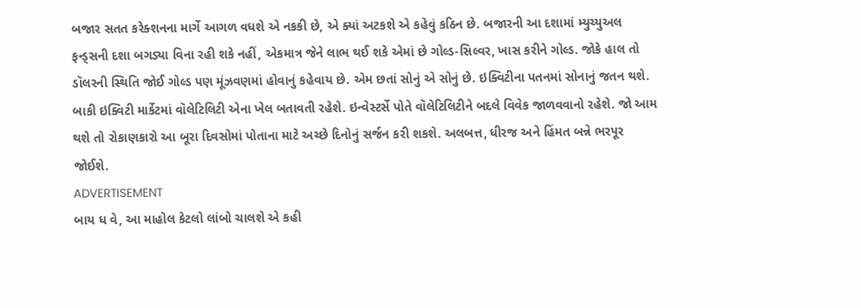બજાર સતત કરેક્શનના માર્ગે આગળ વધશે એ નકકી છે, એ ક્યાં અટકશે એ કહેવું કઠિન છે. બજારની આ દશામાં મ્યુચ્યુઅલ ફન્ડ્સની દશા બગડ્યા વિના રહી શકે નહીં, એકમાત્ર જેને લાભ થઈ શકે એમાં છે ગોલ્ડ-સિલ્વર, ખાસ કરીને ગોલ્ડ. જોકે હાલ તો ડૉલરની સ્થિતિ જોઈ ગોલ્ડ પણ મૂંઝવણમાં હોવાનું કહેવાય છે. એમ છતાં સોનું એ સોનું છે. ઇક્વિટીના પતનમાં સોનાનું જતન થશે. બાકી ઇક્વિટી માર્કેટમાં વૉલેટિલિટી એના ખેલ બતાવતી રહેશે. ઇન્વેસ્ટર્સે પોતે વૉલેટિલિટીને બદલે વિવેક જાળવવાનો રહેશે. જો આમ થશે તો રોકાણકારો આ બૂરા દિવસોમાં પોતાના માટે અચ્છે દિનોનું સર્જન કરી શકશે. અલબત્ત, ધીરજ અને હિંમત બન્ને ભરપૂર જોઈશે.
ADVERTISEMENT
બાય ધ વે, આ માહોલ કેટલો લાંબો ચાલશે એ કહી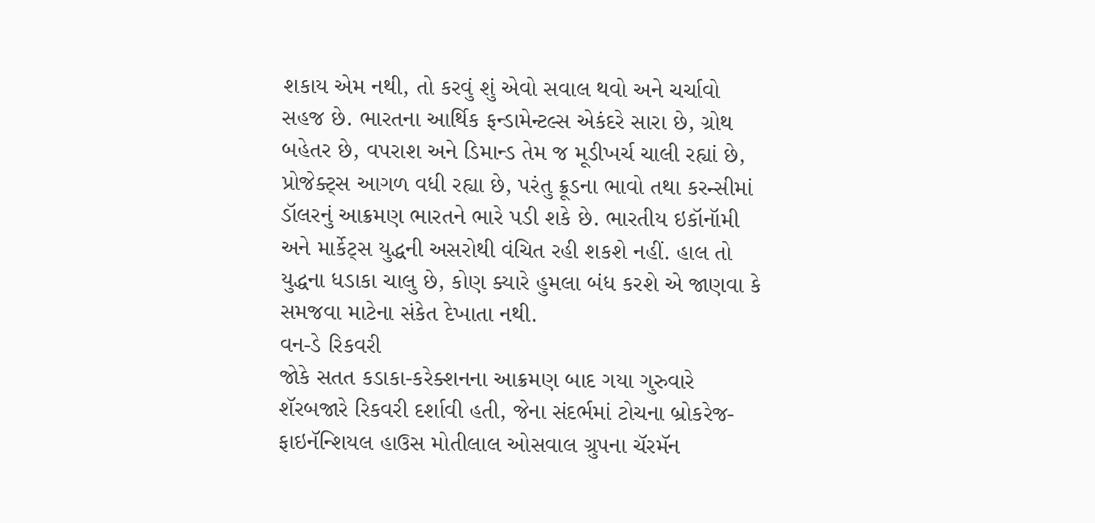શકાય એમ નથી, તો કરવું શું એવો સવાલ થવો અને ચર્ચાવો સહજ છે. ભારતના આર્થિક ફન્ડામેન્ટલ્સ એકંદરે સારા છે, ગ્રોથ બહેતર છે, વપરાશ અને ડિમાન્ડ તેમ જ મૂડીખર્ચ ચાલી રહ્યાં છે, પ્રોજેક્ટ્સ આગળ વધી રહ્યા છે, પરંતુ ક્રૂડના ભાવો તથા કરન્સીમાં ડૉલરનું આક્રમણ ભારતને ભારે પડી શકે છે. ભારતીય ઇકૉનૉમી અને માર્કેટ્સ યુદ્ધની અસરોથી વંચિત રહી શકશે નહીં. હાલ તો યુદ્ધના ધડાકા ચાલુ છે, કોણ ક્યારે હુમલા બંધ કરશે એ જાણવા કે સમજવા માટેના સંકેત દેખાતા નથી.
વન-ડે રિકવરી
જોકે સતત કડાકા-કરેક્શનના આક્રમણ બાદ ગયા ગુરુવારે શૅરબજારે રિકવરી દર્શાવી હતી, જેના સંદર્ભમાં ટોચના બ્રોકરેજ-ફાઇનૅન્શિયલ હાઉસ મોતીલાલ ઓસવાલ ગ્રુપના ચૅરમૅન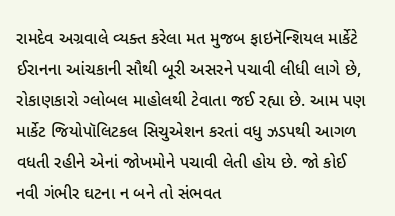રામદેવ અગ્રવાલે વ્યક્ત કરેલા મત મુજબ ફાઇનૅન્શિયલ માર્કેટે ઈરાનના આંચકાની સૌથી બૂરી અસરને પચાવી લીધી લાગે છે, રોકાણકારો ગ્લોબલ માહોલથી ટેવાતા જઈ રહ્યા છે. આમ પણ માર્કેટ જિયોપૉલિટકલ સિચુએશન કરતાં વધુ ઝડપથી આગળ વધતી રહીને એનાં જોખમોને પચાવી લેતી હોય છે. જો કોઈ નવી ગંભીર ઘટના ન બને તો સંભવત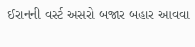ઈરાનની વર્સ્ટ અસરો બજાર બહાર આવવા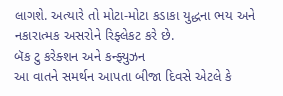લાગશે. અત્યારે તો મોટા-મોટા કડાકા યુદ્ધના ભય અને નકારાત્મક અસરોને રિફ્લેકટ કરે છે.
બૅક ટુ કરેક્શન અને કન્ફ્યુઝન
આ વાતને સમર્થન આપતા બીજા દિવસે એટલે કે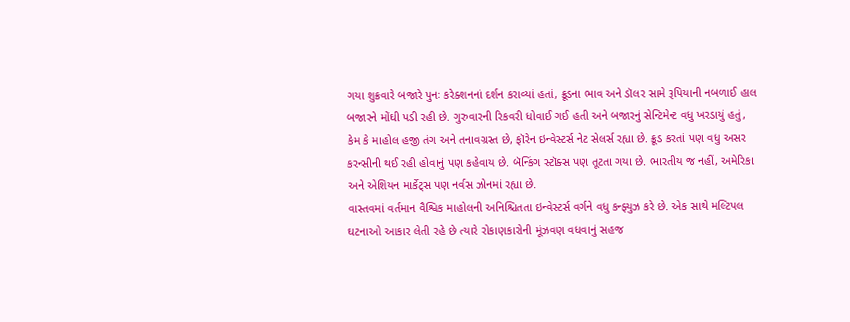ગયા શુક્રવારે બજારે પુનઃ કરેક્શનનાં દર્શન કરાવ્યાં હતાં, ક્રૂડના ભાવ અને ડૉલર સામે રૂપિયાની નબળાઈ હાલ બજારને મોંઘી પડી રહી છે. ગુરુવારની રિકવરી ધોવાઈ ગઈ હતી અને બજારનું સેન્ટિમેન્ટ વધુ ખરડાયું હતું, કેમ કે માહોલ હજી તંગ અને તનાવગ્રસ્ત છે, ફૉરેન ઇન્વેસ્ટર્સ નેટ સેલર્સ રહ્યા છે. ક્રૂડ કરતાં પણ વધુ અસર કરન્સીની થઈ રહી હોવાનું પણ કહેવાય છે. બૅન્કિંગ સ્ટૉક્સ પણ તૂટતા ગયા છે. ભારતીય જ નહીં, અમેરિકા અને એશિયન માર્કેટ્સ પણ નર્વસ ઝોનમાં રહ્યા છે.
વાસ્તવમાં વર્તમાન વૈશ્વિક માહોલની અનિશ્ચિતતા ઇન્વેસ્ટર્સ વર્ગને વધુ કન્ફ્યુઝ કરે છે. એક સાથે મલ્ટિપલ ઘટનાઓ આકાર લેતી રહે છે ત્યારે રોકાણકારોની મૂંઝવણ વધવાનું સહજ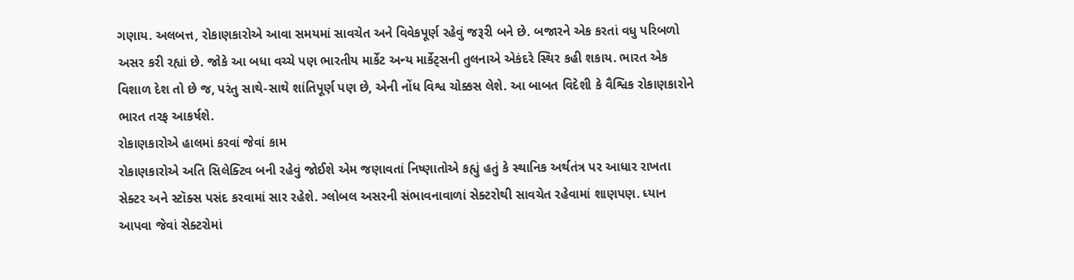ગણાય. અલબત્ત, રોકાણકારોએ આવા સમયમાં સાવચેત અને વિવેકપૂર્ણ રહેવું જરૂરી બને છે. બજારને એક કરતાં વધુ પરિબળો અસર કરી રહ્યાં છે. જોકે આ બધા વચ્ચે પણ ભારતીય માર્કેટ અન્ય માર્કેટ્સની તુલનાએ એકંદરે સ્થિર કહી શકાય. ભારત એક વિશાળ દેશ તો છે જ, પરંતુ સાથે-સાથે શાંતિપૂર્ણ પણ છે, એની નોંધ વિશ્વ ચોક્કસ લેશે. આ બાબત વિદેશી કે વૈશ્વિક રોકાણકારોને ભારત તરફ આકર્ષશે.
રોકાણકારોએ હાલમાં કરવાં જેવાં કામ
રોકાણકારોએ અતિ સિલેક્ટિવ બની રહેવું જોઈશે એમ જણાવતાં નિષ્ણાતોએ કહ્યું હતું કે સ્થાનિક અર્થતંત્ર પર આધાર રાખતા સેક્ટર અને સ્ટૉક્સ પસંદ કરવામાં સાર રહેશે. ગ્લોબલ અસરની સંભાવનાવાળાં સેક્ટરોથી સાવચેત રહેવામાં શાણપણ. ધ્યાન આપવા જેવાં સેક્ટરોમાં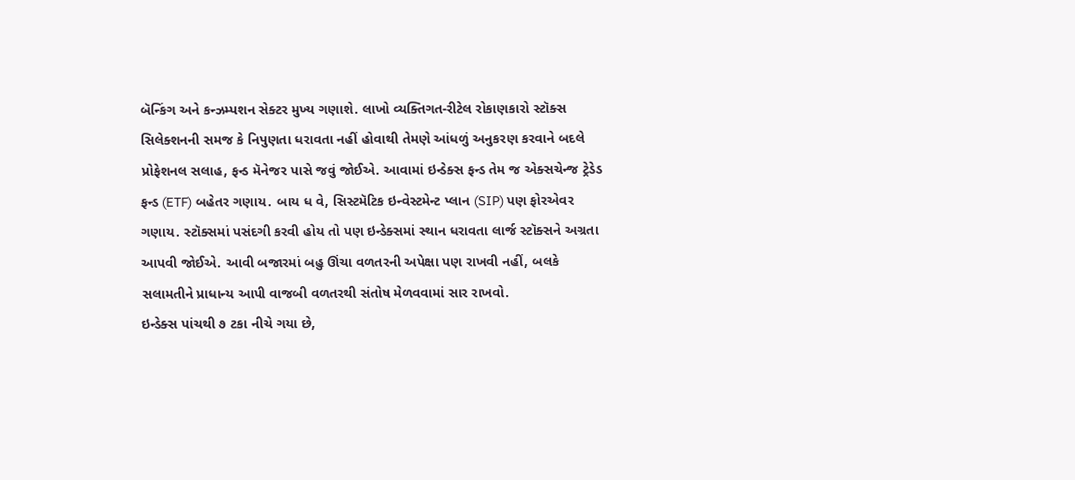બૅન્કિંગ અને કન્ઝમ્પશન સેક્ટર મુખ્ય ગણાશે. લાખો વ્યક્તિગત-રીટેલ રોકાણકારો સ્ટૉક્સ સિલેક્શનની સમજ કે નિપુણતા ધરાવતા નહીં હોવાથી તેમણે આંધળું અનુકરણ કરવાને બદલે પ્રોફેશનલ સલાહ, ફન્ડ મૅનેજર પાસે જવું જોઈએ. આવામાં ઇન્ડેક્સ ફન્ડ તેમ જ એક્સચેન્જ ટ્રેડેડ ફન્ડ (ETF) બહેતર ગણાય. બાય ધ વે, સિસ્ટમૅટિક ઇન્વેસ્ટમેન્ટ પ્લાન (SIP) પણ ફોરએવર ગણાય. સ્ટૉક્સમાં પસંદગી કરવી હોય તો પણ ઇન્ડેક્સમાં સ્થાન ધરાવતા લાર્જ સ્ટૉક્સને અગ્રતા આપવી જોઈએ. આવી બજારમાં બહુ ઊંચા વળતરની અપેક્ષા પણ રાખવી નહીં, બલકે સલામતીને પ્રાધાન્ય આપી વાજબી વળતરથી સંતોષ મેળવવામાં સાર રાખવો.
ઇન્ડેક્સ પાંચથી ૭ ટકા નીચે ગયા છે,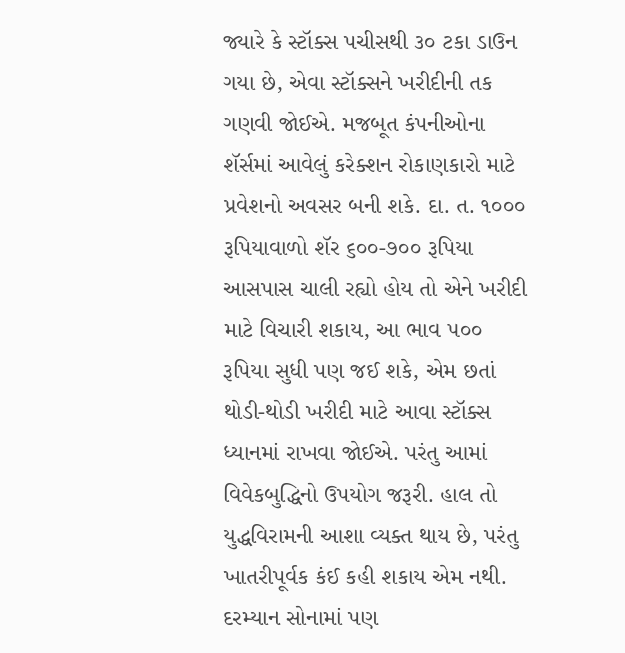જ્યારે કે સ્ટૉક્સ પચીસથી ૩૦ ટકા ડાઉન ગયા છે, એવા સ્ટૉક્સને ખરીદીની તક ગણવી જોઈએ. મજબૂત કંપનીઓના શૅર્સમાં આવેલું કરેક્શન રોકાણકારો માટે પ્રવેશનો અવસર બની શકે. દા. ત. ૧૦૦૦ રૂપિયાવાળો શૅર ૬૦૦-૭૦૦ રૂપિયા આસપાસ ચાલી રહ્યો હોય તો એને ખરીદી માટે વિચારી શકાય, આ ભાવ ૫૦૦ રૂપિયા સુધી પણ જઈ શકે, એમ છતાં થોડી-થોડી ખરીદી માટે આવા સ્ટૉક્સ ધ્યાનમાં રાખવા જોઈએ. પરંતુ આમાં વિવેકબુદ્ધિનો ઉપયોગ જરૂરી. હાલ તો યુદ્ધવિરામની આશા વ્યક્ત થાય છે, પરંતુ ખાતરીપૂર્વક કંઈ કહી શકાય એમ નથી.
દરમ્યાન સોનામાં પણ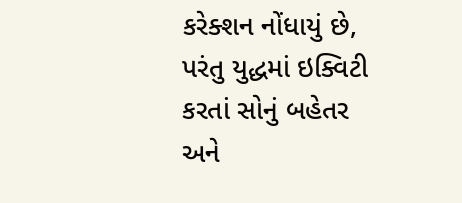કરેક્શન નોંધાયું છે, પરંતુ યુદ્ધમાં ઇક્વિટી કરતાં સોનું બહેતર અને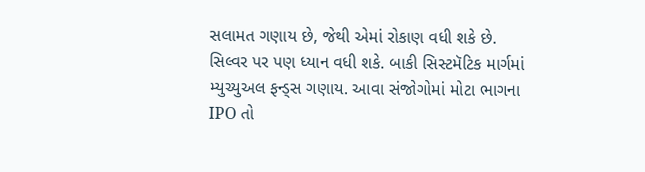સલામત ગણાય છે, જેથી એમાં રોકાણ વધી શકે છે. સિલ્વર પર પણ ધ્યાન વધી શકે. બાકી સિસ્ટમૅટિક માર્ગમાં મ્યુચ્યુઅલ ફન્ડ્સ ગણાય. આવા સંજોગોમાં મોટા ભાગના IPO તો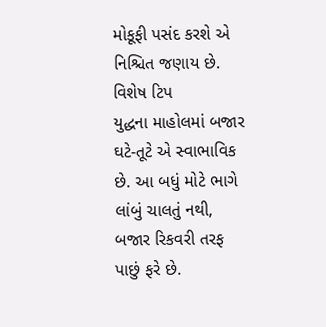મોકૂફી પસંદ કરશે એ નિશ્ચિત જણાય છે.
વિશેષ ટિપ
યુદ્ધના માહોલમાં બજાર ઘટે-તૂટે એ સ્વાભાવિક છે. આ બધું મોટે ભાગે લાંબું ચાલતું નથી, બજાર રિકવરી તરફ પાછું ફરે છે.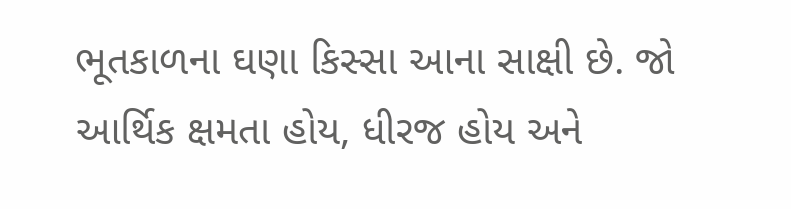ભૂતકાળના ઘણા કિસ્સા આના સાક્ષી છે. જો આર્થિક ક્ષમતા હોય, ધીરજ હોય અને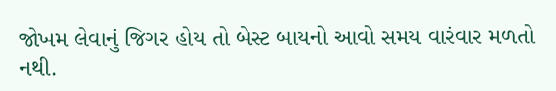જોખમ લેવાનું જિગર હોય તો બેસ્ટ બાયનો આવો સમય વારંવાર મળતો નથી.